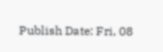Publish Date: Fri, 08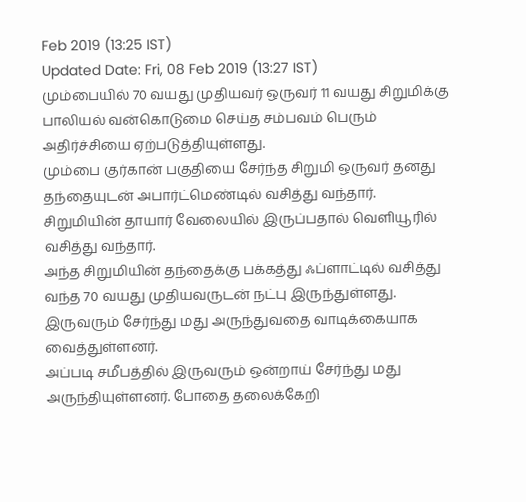Feb 2019 (13:25 IST)
Updated Date: Fri, 08 Feb 2019 (13:27 IST)
மும்பையில் 70 வயது முதியவர் ஒருவர் 11 வயது சிறுமிக்கு பாலியல் வன்கொடுமை செய்த சம்பவம் பெரும் அதிர்ச்சியை ஏற்படுத்தியுள்ளது.
மும்பை குர்கான் பகுதியை சேர்ந்த சிறுமி ஒருவர் தனது தந்தையுடன் அபார்ட்மெண்டில் வசித்து வந்தார். சிறுமியின் தாயார் வேலையில் இருப்பதால் வெளியூரில் வசித்து வந்தார்.
அந்த சிறுமியின் தந்தைக்கு பக்கத்து ஃப்ளாட்டில் வசித்து வந்த 70 வயது முதியவருடன் நட்பு இருந்துள்ளது. இருவரும் சேர்ந்து மது அருந்துவதை வாடிக்கையாக வைத்துள்ளனர்.
அப்படி சமீபத்தில் இருவரும் ஒன்றாய் சேர்ந்து மது அருந்தியுள்ளனர். போதை தலைக்கேறி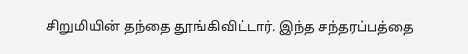சிறுமியின் தந்தை தூங்கிவிட்டார். இந்த சந்தரப்பத்தை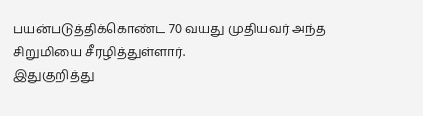பயன்படுத்திக்கொண்ட 70 வயது முதியவர் அந்த சிறுமியை சீரழித்துள்ளார்.
இதுகுறித்து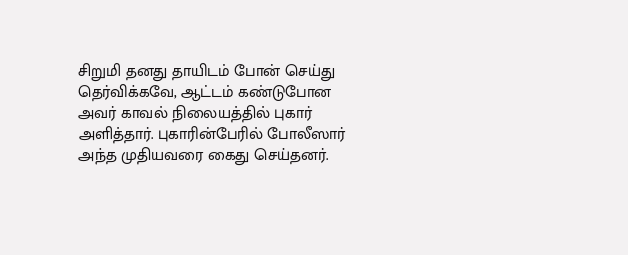சிறுமி தனது தாயிடம் போன் செய்து தெர்விக்கவே, ஆட்டம் கண்டுபோன அவர் காவல் நிலையத்தில் புகார் அளித்தார். புகாரின்பேரில் போலீஸார் அந்த முதியவரை கைது செய்தனர்.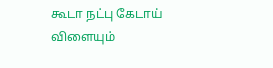கூடா நட்பு கேடாய் விளையும்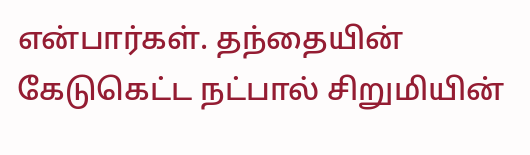என்பார்கள். தந்தையின் கேடுகெட்ட நட்பால் சிறுமியின்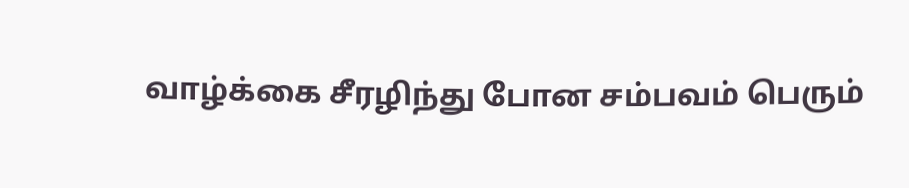வாழ்க்கை சீரழிந்து போன சம்பவம் பெரும்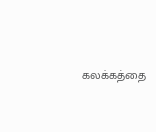கலக்கத்தை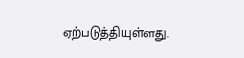ஏற்படுத்தியுள்ளது.